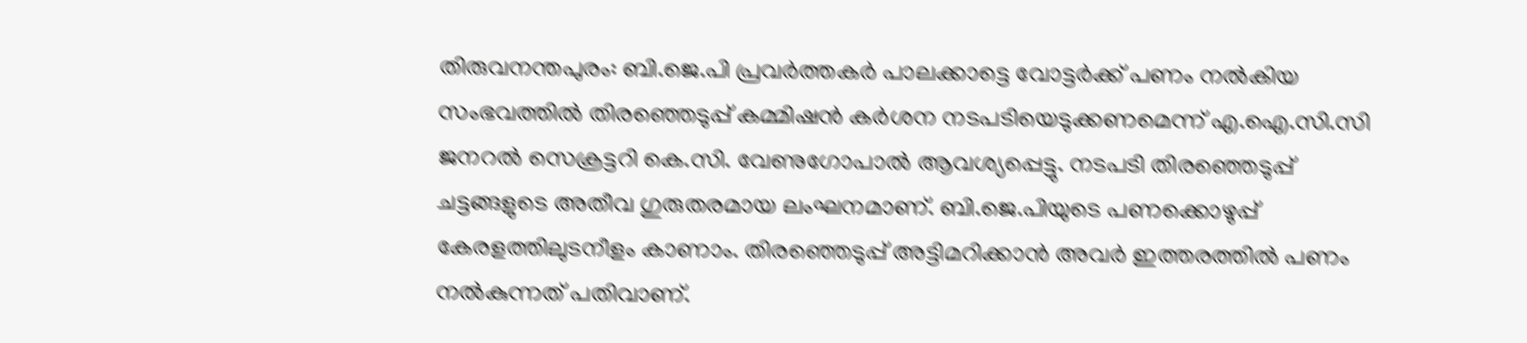തിരുവനന്തപുരം: ബി.ജെ.പി പ്രവർത്തകർ പാലക്കാട്ടെ വോട്ടർക്ക് പണം നൽകിയ സംഭവത്തിൽ തിരഞ്ഞെടുപ്പ് കമ്മിഷൻ കർശന നടപടിയെടുക്കണമെന്ന് എ.ഐ.സി.സി ജനറൽ സെക്രട്ടറി കെ.സി. വേണുഗോപാൽ ആവശ്യപ്പെട്ടു. നടപടി തിരഞ്ഞെടുപ്പ് ചട്ടങ്ങളുടെ അതീവ ഗുരുതരമായ ലംഘനമാണ്. ബി.ജെ.പിയുടെ പണക്കൊഴുപ്പ് കേരളത്തിലുടനീളം കാണാം. തിരഞ്ഞെടുപ്പ് അട്ടിമറിക്കാൻ അവർ ഇത്തരത്തിൽ പണം നൽകുന്നത് പതിവാണ്.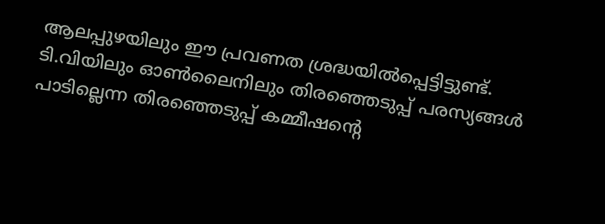ആലപ്പുഴയിലും ഈ പ്രവണത ശ്രദ്ധയിൽപ്പെട്ടിട്ടുണ്ട്. ടി.വിയിലും ഓൺലൈനിലും തിരഞ്ഞെടുപ്പ് പരസ്യങ്ങൾ പാടില്ലെന്ന തിരഞ്ഞെടുപ്പ് കമ്മീഷന്റെ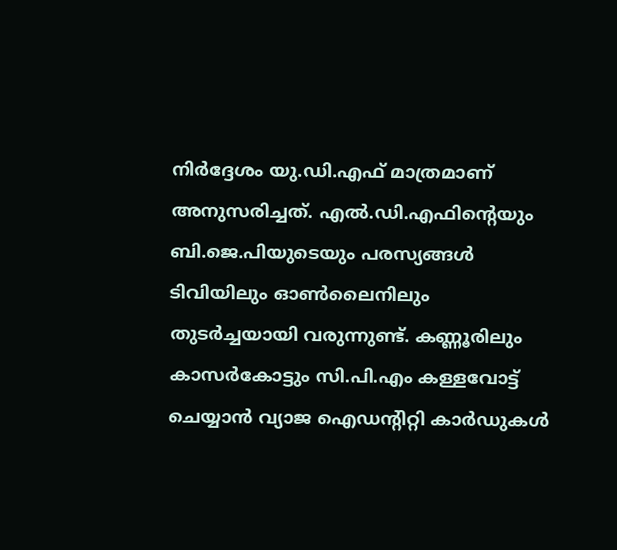നിർദ്ദേശം യു.ഡി.എഫ് മാത്രമാണ് അനുസരിച്ചത്. എൽ.ഡി.എഫിന്റെയും ബി.ജെ.പിയുടെയും പരസ്യങ്ങൾ ടിവിയിലും ഓൺലൈനിലും തുടർച്ചയായി വരുന്നുണ്ട്. കണ്ണൂരിലും കാസർകോട്ടും സി.പി.എം കള്ളവോട്ട് ചെയ്യാൻ വ്യാജ ഐഡന്റിറ്റി കാർഡുകൾ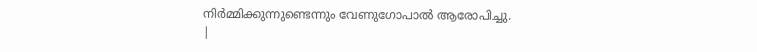നിർമ്മിക്കുന്നുണ്ടെന്നും വേണുഗോപാൽ ആരോപിച്ചു.
|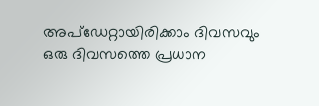അപ്ഡേറ്റായിരിക്കാം ദിവസവും
ഒരു ദിവസത്തെ പ്രധാന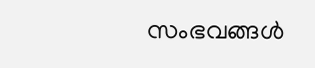സംഭവങ്ങൾ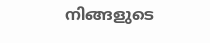നിങ്ങളുടെ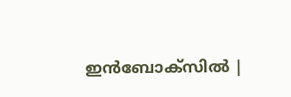ഇൻബോക്സിൽ |